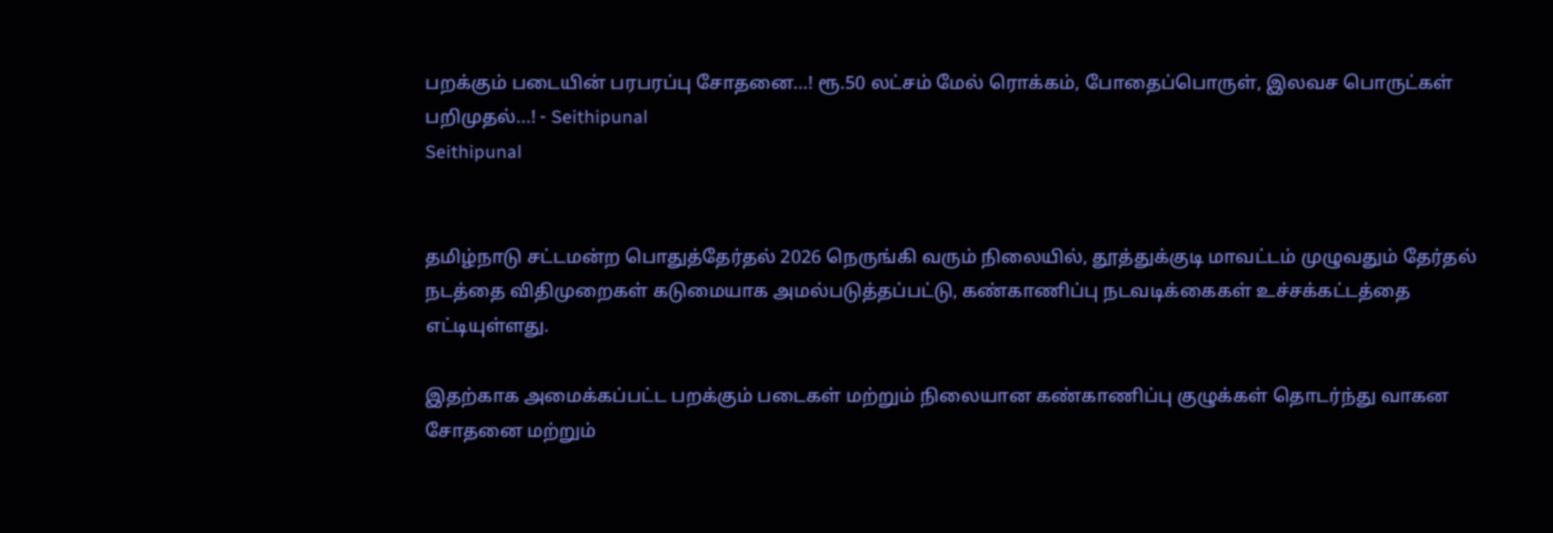பறக்கும் படையின் பரபரப்பு சோதனை...! ரூ.50 லட்சம் மேல் ரொக்கம், போதைப்பொருள், இலவச பொருட்கள் பறிமுதல்...! - Seithipunal
Seithipunal


தமிழ்நாடு சட்டமன்ற பொதுத்தேர்தல் 2026 நெருங்கி வரும் நிலையில், தூத்துக்குடி மாவட்டம் முழுவதும் தேர்தல் நடத்தை விதிமுறைகள் கடுமையாக அமல்படுத்தப்பட்டு, கண்காணிப்பு நடவடிக்கைகள் உச்சக்கட்டத்தை எட்டியுள்ளது.

இதற்காக அமைக்கப்பட்ட பறக்கும் படைகள் மற்றும் நிலையான கண்காணிப்பு குழுக்கள் தொடர்ந்து வாகன சோதனை மற்றும்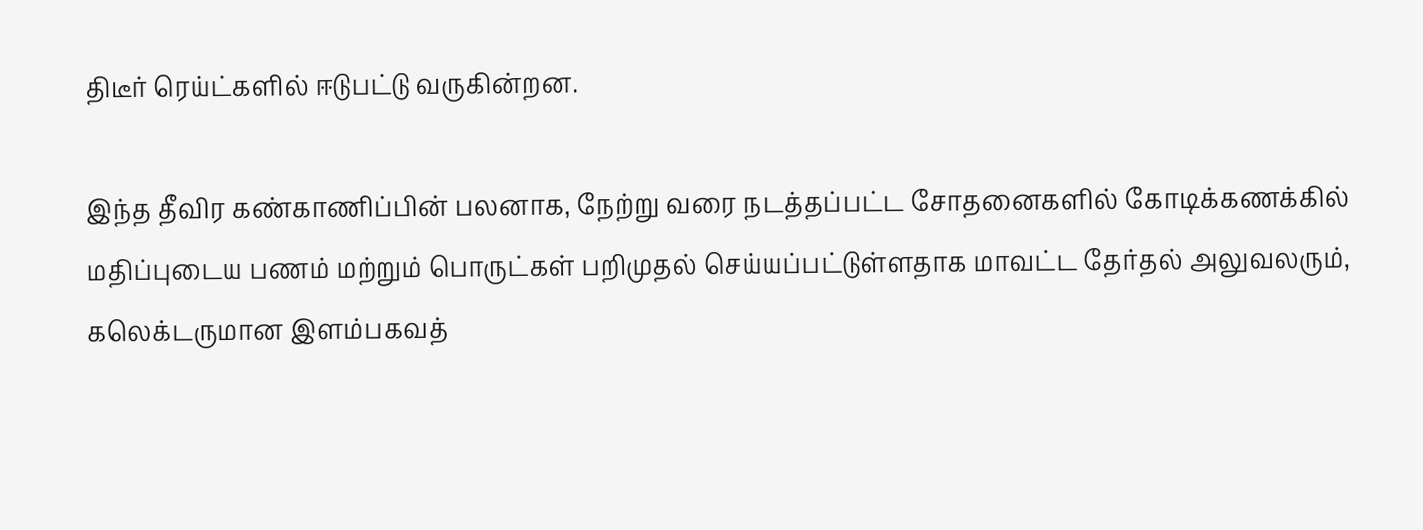திடீர் ரெய்ட்களில் ஈடுபட்டு வருகின்றன.

இந்த தீவிர கண்காணிப்பின் பலனாக, நேற்று வரை நடத்தப்பட்ட சோதனைகளில் கோடிக்கணக்கில் மதிப்புடைய பணம் மற்றும் பொருட்கள் பறிமுதல் செய்யப்பட்டுள்ளதாக மாவட்ட தேர்தல் அலுவலரும், கலெக்டருமான இளம்பகவத்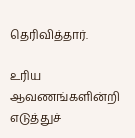தெரிவித்தார்.

உரிய ஆவணங்களின்றி எடுத்துச்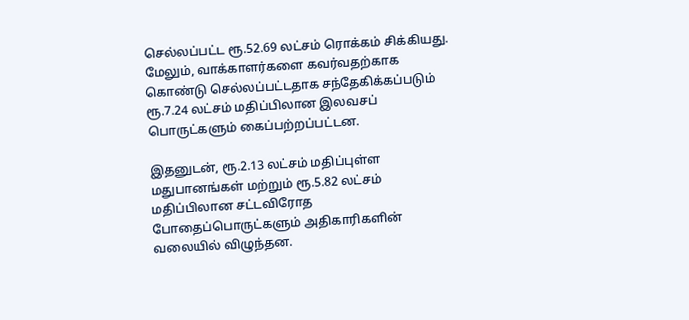செல்லப்பட்ட ரூ.52.69 லட்சம் ரொக்கம் சிக்கியது. மேலும், வாக்காளர்களை கவர்வதற்காக கொண்டு செல்லப்பட்டதாக சந்தேகிக்கப்படும் ரூ.7.24 லட்சம் மதிப்பிலான இலவசப் பொருட்களும் கைப்பற்றப்பட்டன.

இதனுடன், ரூ.2.13 லட்சம் மதிப்புள்ள மதுபானங்கள் மற்றும் ரூ.5.82 லட்சம் மதிப்பிலான சட்டவிரோத போதைப்பொருட்களும் அதிகாரிகளின் வலையில் விழுந்தன.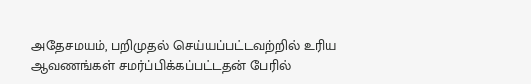அதேசமயம், பறிமுதல் செய்யப்பட்டவற்றில் உரிய ஆவணங்கள் சமர்ப்பிக்கப்பட்டதன் பேரில்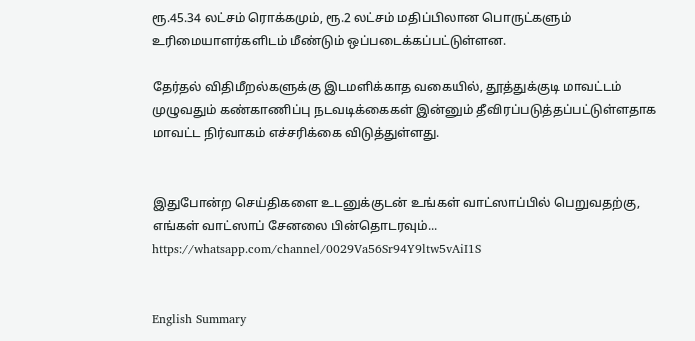ரூ.45.34 லட்சம் ரொக்கமும், ரூ.2 லட்சம் மதிப்பிலான பொருட்களும் உரிமையாளர்களிடம் மீண்டும் ஒப்படைக்கப்பட்டுள்ளன.

தேர்தல் விதிமீறல்களுக்கு இடமளிக்காத வகையில், தூத்துக்குடி மாவட்டம் முழுவதும் கண்காணிப்பு நடவடிக்கைகள் இன்னும் தீவிரப்படுத்தப்பட்டுள்ளதாக மாவட்ட நிர்வாகம் எச்சரிக்கை விடுத்துள்ளது.


இதுபோன்ற செய்திகளை உடனுக்குடன் உங்கள் வாட்ஸாப்பில் பெறுவதற்கு, எங்கள் வாட்ஸாப் சேனலை பின்தொடரவும்... https://whatsapp.com/channel/0029Va56Sr94Y9ltw5vAiI1S


English Summary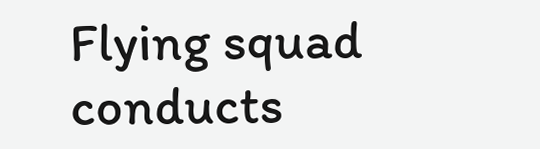Flying squad conducts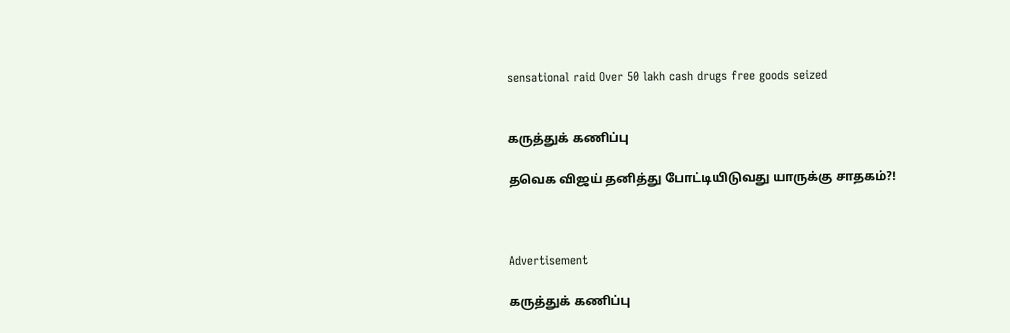sensational raid Over 50 lakh cash drugs free goods seized


கருத்துக் கணிப்பு

தவெக விஜய் தனித்து போட்டியிடுவது யாருக்கு சாதகம்?!



Advertisement

கருத்துக் கணிப்பு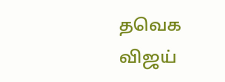தவெக விஜய்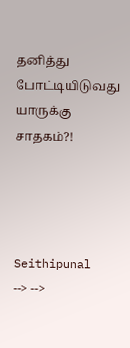தனித்து போட்டியிடுவது யாருக்கு சாதகம்?!




Seithipunal
--> -->